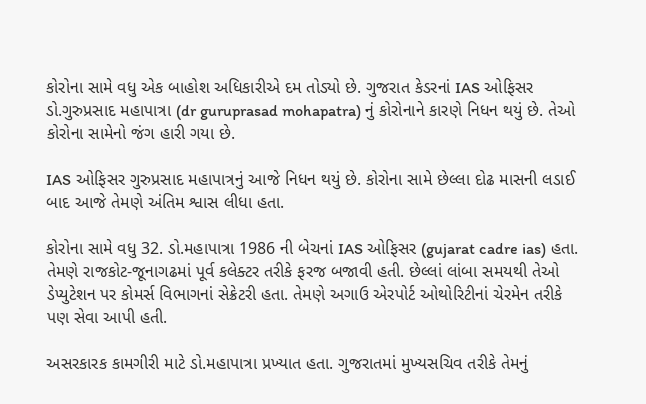કોરોના સામે વધુ એક બાહોશ અધિકારીએ દમ તોડ્યો છે. ગુજરાત કેડરનાં IAS ઓફિસર ડો.ગુરુપ્રસાદ મહાપાત્રા (dr guruprasad mohapatra) નું કોરોનાને કારણે નિધન થયું છે. તેઓ કોરોના સામેનો જંગ હારી ગયા છે.

IAS ઓફિસર ગુરુપ્રસાદ મહાપાત્રનું આજે નિધન થયું છે. કોરોના સામે છેલ્લા દોઢ માસની લડાઈ બાદ આજે તેમણે અંતિમ શ્વાસ લીધા હતા.

કોરોના સામે વધુ 32. ડો.મહાપાત્રા 1986 ની બેચનાં IAS ઓફિસર (gujarat cadre ias) હતા. તેમણે રાજકોટ-જૂનાગઢમાં પૂર્વ કલેક્ટર તરીકે ફરજ બજાવી હતી. છેલ્લાં લાંબા સમયથી તેઓ ડેપ્યુટેશન પર કોમર્સ વિભાગનાં સેક્રેટરી હતા. તેમણે અગાઉ એરપોર્ટ ઓથોરિટીનાં ચેરમેન તરીકે પણ સેવા આપી હતી.

અસરકારક કામગીરી માટે ડો.મહાપાત્રા પ્રખ્યાત હતા. ગુજરાતમાં મુખ્યસચિવ તરીકે તેમનું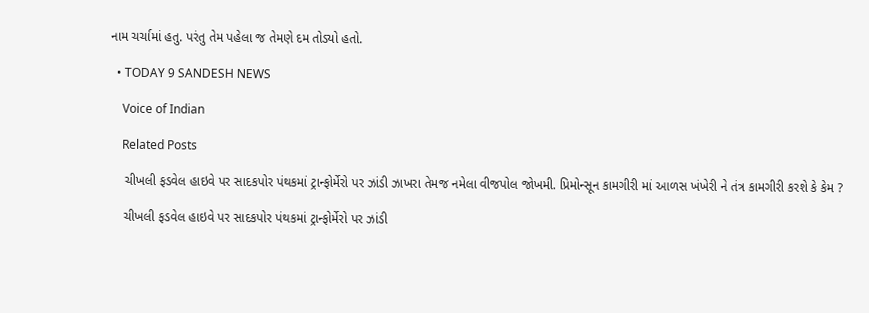નામ ચર્ચામાં હતુ. પરંતુ તેમ પહેલા જ તેમણે દમ તોડ્યો હતો.

  • TODAY 9 SANDESH NEWS

    Voice of Indian

    Related Posts

    ચીખલી ફડવેલ હાઇવે પર સાદકપોર પંથકમાં ટ્રાન્ફોર્મેરો પર ઝાંડી ઝાખરા તેમજ નમેલા વીજપોલ જોખમી. પ્રિમોન્સૂન કામગીરી માં આળસ ખંખેરી ને તંત્ર કામગીરી કરશે કે કેમ ?

    ચીખલી ફડવેલ હાઇવે પર સાદકપોર પંથકમાં ટ્રાન્ફોર્મેરો પર ઝાંડી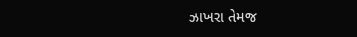ઝાખરા તેમજ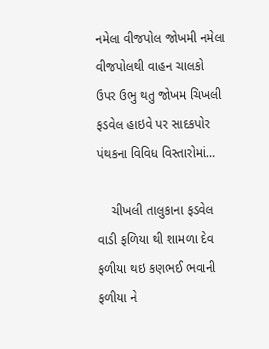નમેલા વીજપોલ જોખમી નમેલા વીજપોલથી વાહન ચાલકો ઉપર ઉભુ થતુ જોખમ ચિખલી ફડવેલ હાઇવે પર સાદકપોર પંથકના વિવિધ વિસ્તારોમાં…

    ચીખલી તાલુકાના ફડવેલ વાડી ફળિયા થી શામળા દેવ ફળીયા થઇ કણભઈ ભવાની ફળીયા ને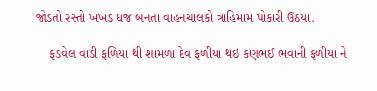જોડતો રસ્તો ખખડ ધજ બનતા વાહનચાલકો ત્રાહિમામ પોકારી ઉઠયા.

    ફડવેલ વાડી ફળિયા થી શામળા દેવ ફળીયા થઇ કણભઈ ભવાની ફળીયા ને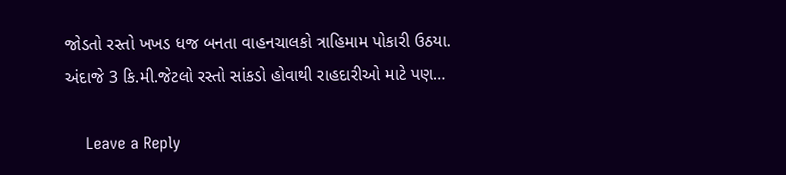જોડતો રસ્તો ખખડ ધજ બનતા વાહનચાલકો ત્રાહિમામ પોકારી ઉઠયા. અંદાજે 3 કિ.મી.જેટલો રસ્તો સાંકડો હોવાથી રાહદારીઓ માટે પણ…

    Leave a Reply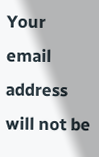Your email address will not be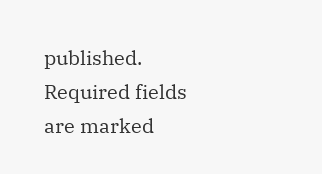published. Required fields are marked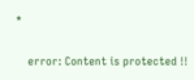*

    error: Content is protected !!